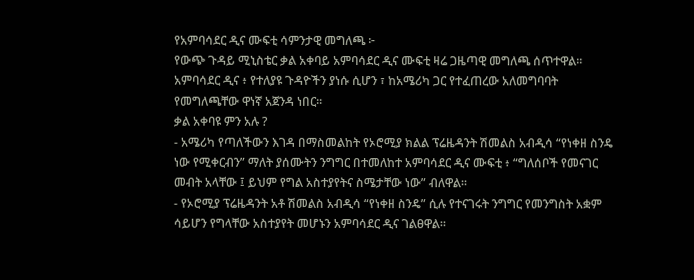የአምባሳደር ዲና ሙፍቲ ሳምንታዊ መግለጫ ፦
የውጭ ጉዳይ ሚኒስቴር ቃል አቀባይ አምባሳደር ዲና ሙፍቲ ዛሬ ጋዜጣዊ መግለጫ ሰጥተዋል።
አምባሳደር ዲና ፥ የተለያዩ ጉዳዮችን ያነሱ ሲሆን ፣ ከአሜሪካ ጋር የተፈጠረው አለመግባባት የመግለጫቸው ዋነኛ አጀንዳ ነበር፡፡
ቃል አቀባዩ ምን አሉ ?
- አሜሪካ የጣለችውን እገዳ በማስመልከት የኦሮሚያ ክልል ፕሬዜዳንት ሽመልስ አብዲሳ “የነቀዘ ስንዴ ነው የሚቀርብን” ማለት ያሰሙትን ንግግር በተመለከተ አምባሳደር ዲና ሙፍቲ ፥ “ግለሰቦች የመናገር መብት አላቸው ፤ ይህም የግል አስተያየትና ስሜታቸው ነው” ብለዋል፡፡
- የኦሮሚያ ፕሬዜዳንት አቶ ሽመልስ አብዲሳ “የነቀዘ ስንዴ” ሲሉ የተናገሩት ንግግር የመንግስት አቋም ሳይሆን የግላቸው አስተያየት መሆኑን አምባሳደር ዲና ገልፀዋል።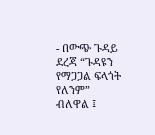- በውጭ ጉዳይ ደረጃ “ጉዳዩን የማጋጋል ፍላጎት የለንም” ብለዋል ፤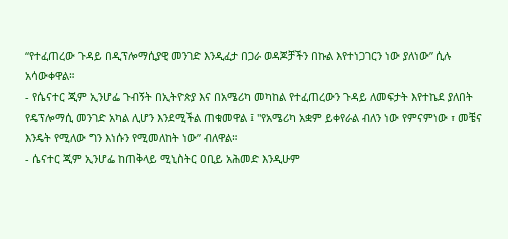“የተፈጠረው ጉዳይ በዲፕሎማሲያዊ መንገድ እንዲፈታ በጋራ ወዳጆቻችን በኩል እየተነጋገርን ነው ያለነው” ሲሉ አሳውቀዋል።
- የሴናተር ጂም ኢንሆፌ ጉብኝት በኢትዮጵያ እና በአሜሪካ መካከል የተፈጠረውን ጉዳይ ለመፍታት እየተኬደ ያለበት የዴፕሎማሲ መንገድ አካል ሊሆን እንደሚችል ጠቁመዋል ፤ "የአሜሪካ አቋም ይቀየራል ብለን ነው የምናምነው ፣ መቼና እንዴት የሚለው ግን እነሱን የሚመለከት ነው” ብለዋል።
- ሴናተር ጂም ኢንሆፌ ከጠቅላይ ሚኒስትር ዐቢይ አሕመድ እንዲሁም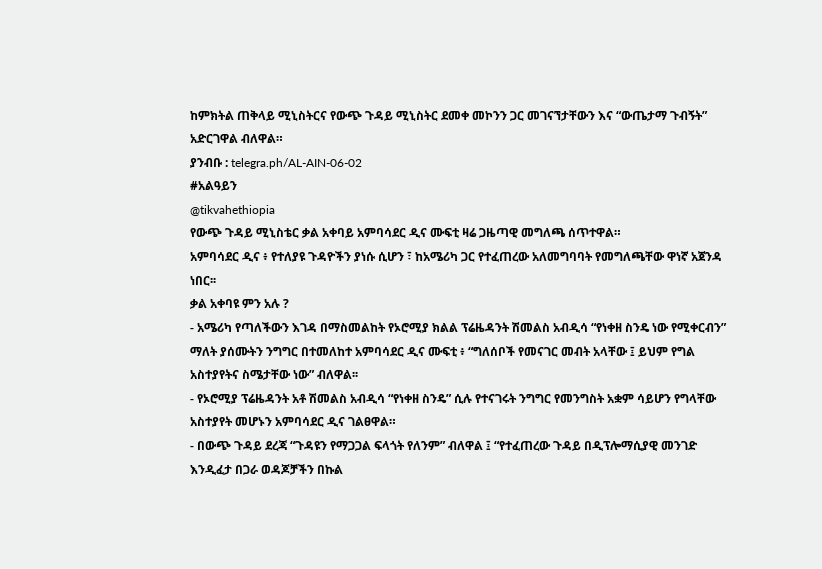ከምክትል ጠቅላይ ሚኒስትርና የውጭ ጉዳይ ሚኒስትር ደመቀ መኮንን ጋር መገናኘታቸውን እና “ውጤታማ ጉብኝት” አድርገዋል ብለዋል።
ያንብቡ : telegra.ph/AL-AIN-06-02
#አልዓይን
@tikvahethiopia
የውጭ ጉዳይ ሚኒስቴር ቃል አቀባይ አምባሳደር ዲና ሙፍቲ ዛሬ ጋዜጣዊ መግለጫ ሰጥተዋል።
አምባሳደር ዲና ፥ የተለያዩ ጉዳዮችን ያነሱ ሲሆን ፣ ከአሜሪካ ጋር የተፈጠረው አለመግባባት የመግለጫቸው ዋነኛ አጀንዳ ነበር፡፡
ቃል አቀባዩ ምን አሉ ?
- አሜሪካ የጣለችውን እገዳ በማስመልከት የኦሮሚያ ክልል ፕሬዜዳንት ሽመልስ አብዲሳ “የነቀዘ ስንዴ ነው የሚቀርብን” ማለት ያሰሙትን ንግግር በተመለከተ አምባሳደር ዲና ሙፍቲ ፥ “ግለሰቦች የመናገር መብት አላቸው ፤ ይህም የግል አስተያየትና ስሜታቸው ነው” ብለዋል፡፡
- የኦሮሚያ ፕሬዜዳንት አቶ ሽመልስ አብዲሳ “የነቀዘ ስንዴ” ሲሉ የተናገሩት ንግግር የመንግስት አቋም ሳይሆን የግላቸው አስተያየት መሆኑን አምባሳደር ዲና ገልፀዋል።
- በውጭ ጉዳይ ደረጃ “ጉዳዩን የማጋጋል ፍላጎት የለንም” ብለዋል ፤ “የተፈጠረው ጉዳይ በዲፕሎማሲያዊ መንገድ እንዲፈታ በጋራ ወዳጆቻችን በኩል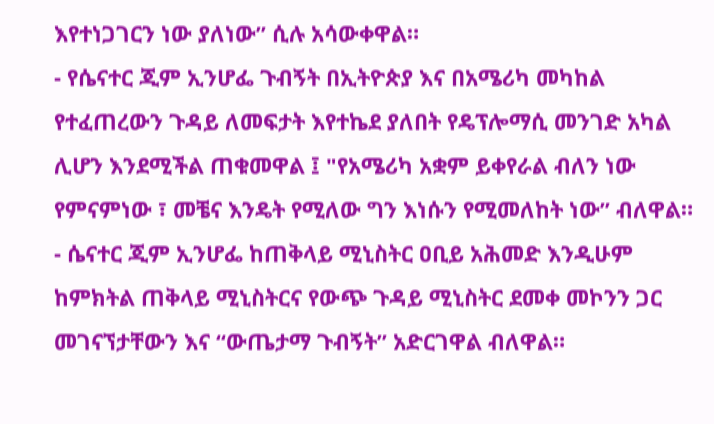እየተነጋገርን ነው ያለነው” ሲሉ አሳውቀዋል።
- የሴናተር ጂም ኢንሆፌ ጉብኝት በኢትዮጵያ እና በአሜሪካ መካከል የተፈጠረውን ጉዳይ ለመፍታት እየተኬደ ያለበት የዴፕሎማሲ መንገድ አካል ሊሆን እንደሚችል ጠቁመዋል ፤ "የአሜሪካ አቋም ይቀየራል ብለን ነው የምናምነው ፣ መቼና እንዴት የሚለው ግን እነሱን የሚመለከት ነው” ብለዋል።
- ሴናተር ጂም ኢንሆፌ ከጠቅላይ ሚኒስትር ዐቢይ አሕመድ እንዲሁም ከምክትል ጠቅላይ ሚኒስትርና የውጭ ጉዳይ ሚኒስትር ደመቀ መኮንን ጋር መገናኘታቸውን እና “ውጤታማ ጉብኝት” አድርገዋል ብለዋል።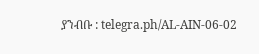ያንብቡ : telegra.ph/AL-AIN-06-02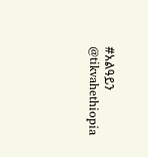#አልዓይን
@tikvahethiopia